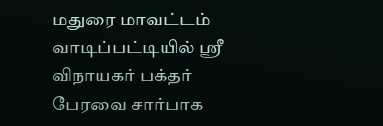மதுரை மாவட்டம் வாடிப்பட்டியில் ஸ்ரீ விநாயகர் பக்தர் பேரவை சார்பாக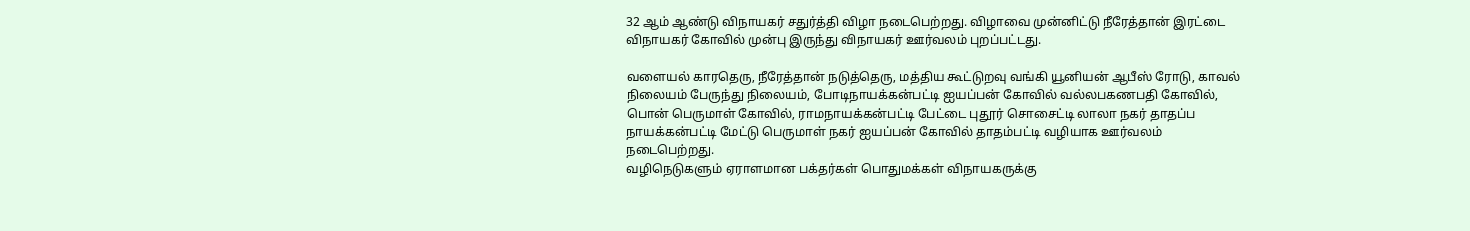32 ஆம் ஆண்டு விநாயகர் சதுர்த்தி விழா நடைபெற்றது. விழாவை முன்னிட்டு நீரேத்தான் இரட்டை விநாயகர் கோவில் முன்பு இருந்து விநாயகர் ஊர்வலம் புறப்பட்டது.

வளையல் காரதெரு, நீரேத்தான் நடுத்தெரு, மத்திய கூட்டுறவு வங்கி யூனியன் ஆபீஸ் ரோடு, காவல் நிலையம் பேருந்து நிலையம், போடிநாயக்கன்பட்டி ஐயப்பன் கோவில் வல்லபகணபதி கோவில், பொன் பெருமாள் கோவில், ராமநாயக்கன்பட்டி பேட்டை புதூர் சொசைட்டி லாலா நகர் தாதப்ப நாயக்கன்பட்டி மேட்டு பெருமாள் நகர் ஐயப்பன் கோவில் தாதம்பட்டி வழியாக ஊர்வலம் நடைபெற்றது.
வழிநெடுகளும் ஏராளமான பக்தர்கள் பொதுமக்கள் விநாயகருக்கு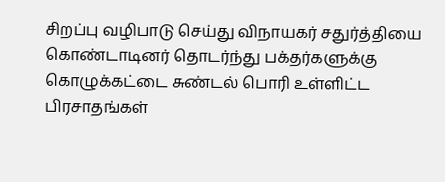சிறப்பு வழிபாடு செய்து விநாயகர் சதுர்த்தியை கொண்டாடினர் தொடர்ந்து பக்தர்களுக்கு கொழுக்கட்டை சுண்டல் பொரி உள்ளிட்ட பிரசாதங்கள்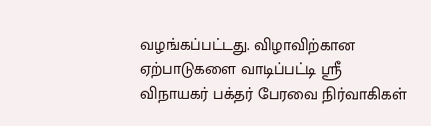வழங்கப்பட்டது. விழாவிற்கான ஏற்பாடுகளை வாடிப்பட்டி ஸ்ரீ விநாயகர் பக்தர் பேரவை நிர்வாகிகள்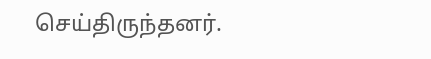செய்திருந்தனர்.